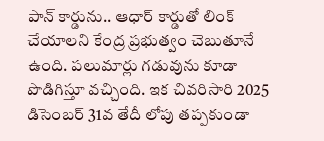పాన్ కార్డును.. ఆధార్ కార్డుతో లింక్ చేయాలని కేంద్ర ప్రభుత్వం చెబుతూనే ఉంది. పలుమార్లు గడువును కూడా పొడిగిస్తూ వచ్చింది. ఇక చివరిసారి 2025 డిసెంబర్ 31వ తేదీ లోపు తప్పకుండా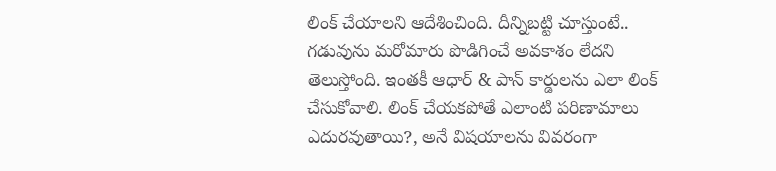లింక్ చేయాలని ఆదేశించింది. దీన్నిబట్టి చూస్తుంటే.. గడువును మరోమారు పొడిగించే అవకాశం లేదని తెలుస్తోంది. ఇంతకీ ఆధార్ & పాన్ కార్డులను ఎలా లింక్ చేసుకోవాలి. లింక్ చేయకపోతే ఎలాంటి పరిణామాలు ఎదురవుతాయి?, అనే విషయాలను వివరంగా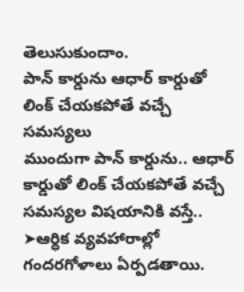తెలుసుకుందాం.
పాన్ కార్డును ఆధార్ కార్డుతో లింక్ చేయకపోతే వచ్చే సమస్యలు
ముందుగా పాన్ కార్డును.. ఆధార్ కార్డుతో లింక్ చేయకపోతే వచ్చే సమస్యల విషయానికి వస్తే..
➤ఆర్ధిక వ్యవహారాల్లో గందరగోళాలు ఏర్పడతాయి.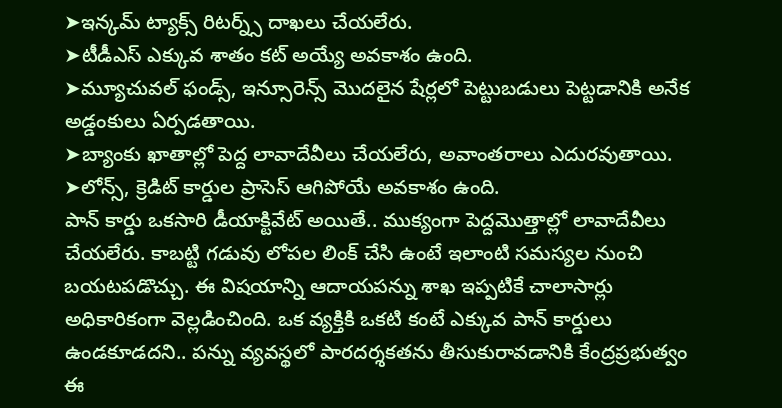➤ఇన్కమ్ ట్యాక్స్ రిటర్న్స్ దాఖలు చేయలేరు.
➤టీడీఎస్ ఎక్కువ శాతం కట్ అయ్యే అవకాశం ఉంది.
➤మ్యూచువల్ ఫండ్స్, ఇన్సూరెన్స్ మొదలైన షేర్లలో పెట్టుబడులు పెట్టడానికి అనేక అడ్డంకులు ఏర్పడతాయి.
➤బ్యాంకు ఖాతాల్లో పెద్ద లావాదేవీలు చేయలేరు, అవాంతరాలు ఎదురవుతాయి.
➤లోన్స్, క్రెడిట్ కార్డుల ప్రాసెస్ ఆగిపోయే అవకాశం ఉంది.
పాన్ కార్డు ఒకసారి డీయాక్టివేట్ అయితే.. ముక్యంగా పెద్దమొత్తాల్లో లావాదేవీలు చేయలేరు. కాబట్టి గడువు లోపల లింక్ చేసి ఉంటే ఇలాంటి సమస్యల నుంచి బయటపడొచ్చు. ఈ విషయాన్ని ఆదాయపన్ను శాఖ ఇప్పటికే చాలాసార్లు అధికారికంగా వెల్లడించింది. ఒక వ్యక్తికి ఒకటి కంటే ఎక్కువ పాన్ కార్డులు ఉండకూడదని.. పన్ను వ్యవస్థలో పారదర్శకతను తీసుకురావడానికి కేంద్రప్రభుత్వం ఈ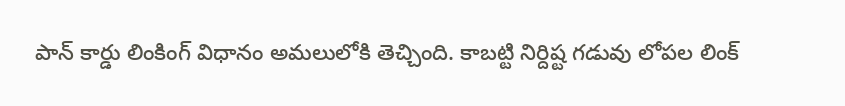పాన్ కార్డు లింకింగ్ విధానం అమలులోకి తెచ్చింది. కాబట్టి నిర్దిష్ట గడువు లోపల లింక్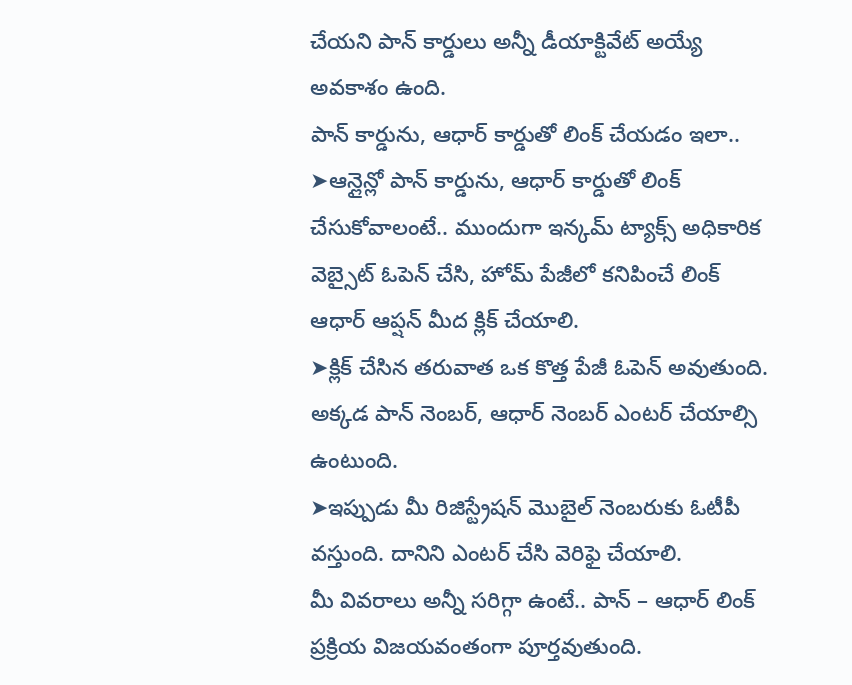చేయని పాన్ కార్డులు అన్నీ డీయాక్టివేట్ అయ్యే అవకాశం ఉంది.
పాన్ కార్డును, ఆధార్ కార్డుతో లింక్ చేయడం ఇలా..
➤ఆన్లైన్లో పాన్ కార్డును, ఆధార్ కార్డుతో లింక్ చేసుకోవాలంటే.. ముందుగా ఇన్కమ్ ట్యాక్స్ అధికారిక వెబ్సైట్ ఓపెన్ చేసి, హోమ్ పేజీలో కనిపించే లింక్ ఆధార్ ఆప్షన్ మీద క్లిక్ చేయాలి.
➤క్లిక్ చేసిన తరువాత ఒక కొత్త పేజీ ఓపెన్ అవుతుంది. అక్కడ పాన్ నెంబర్, ఆధార్ నెంబర్ ఎంటర్ చేయాల్సి ఉంటుంది.
➤ఇప్పుడు మీ రిజిస్ట్రేషన్ మొబైల్ నెంబరుకు ఓటీపీ వస్తుంది. దానిని ఎంటర్ చేసి వెరిఫై చేయాలి.
మీ వివరాలు అన్నీ సరిగ్గా ఉంటే.. పాన్ – ఆధార్ లింక్ ప్రక్రియ విజయవంతంగా పూర్తవుతుంది.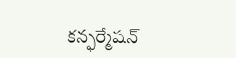కన్ఫర్మేషన్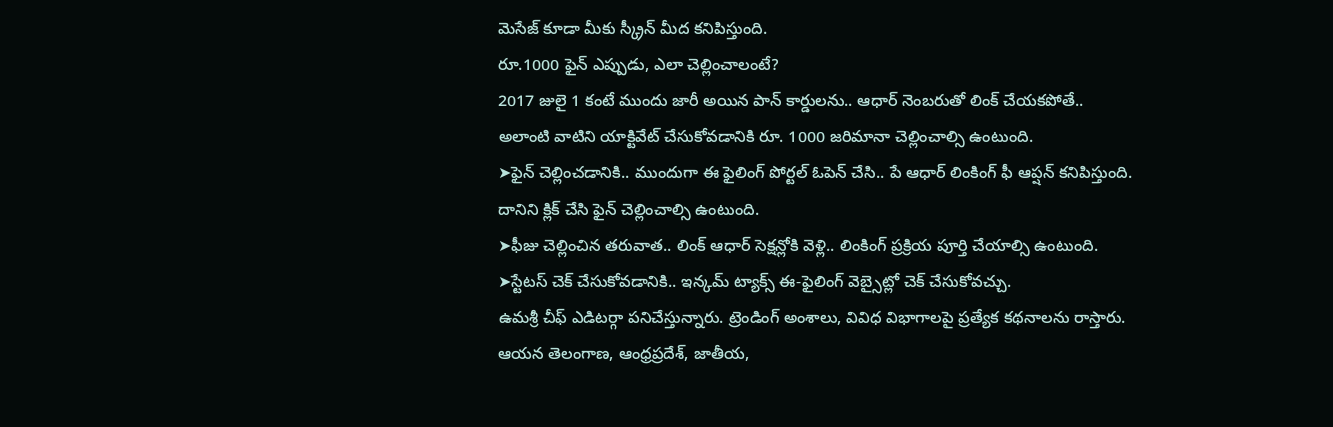మెసేజ్ కూడా మీకు స్క్రీన్ మీద కనిపిస్తుంది.
రూ.1000 ఫైన్ ఎప్పుడు, ఎలా చెల్లించాలంటే?
2017 జులై 1 కంటే ముందు జారీ అయిన పాన్ కార్డులను.. ఆధార్ నెంబరుతో లింక్ చేయకపోతే.. అలాంటి వాటిని యాక్టివేట్ చేసుకోవడానికి రూ. 1000 జరిమానా చెల్లించాల్సి ఉంటుంది.
➤ఫైన్ చెల్లించడానికి.. ముందుగా ఈ ఫైలింగ్ పోర్టల్ ఓపెన్ చేసి.. పే ఆధార్ లింకింగ్ ఫీ ఆప్షన్ కనిపిస్తుంది. దానిని క్లిక్ చేసి ఫైన్ చెల్లించాల్సి ఉంటుంది.
➤ఫీజు చెల్లించిన తరువాత.. లింక్ ఆధార్ సెక్షన్లోకి వెళ్లి.. లింకింగ్ ప్రక్రియ పూర్తి చేయాల్సి ఉంటుంది.
➤స్టేటస్ చెక్ చేసుకోవడానికి.. ఇన్కమ్ ట్యాక్స్ ఈ-ఫైలింగ్ వెబ్సైట్లో చెక్ చేసుకోవచ్చు.
ఉమశ్రీ చీఫ్ ఎడిటర్గా పనిచేస్తున్నారు. ట్రెండింగ్ అంశాలు, వివిధ విభాగాలపై ప్రత్యేక కథనాలను రాస్తారు. ఆయన తెలంగాణ, ఆంధ్రప్రదేశ్, జాతీయ,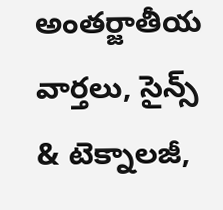అంతర్జాతీయ వార్తలు, సైన్స్ & టెక్నాలజీ,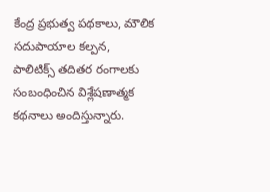కేంద్ర ప్రభుత్వ పథకాలు, మౌలిక సదుపాయాల కల్పన, పాలిటిక్స్ తదితర రంగాలకు సంబంధించిన విశ్లేషణాత్మక కథనాలు అందిస్తున్నారు.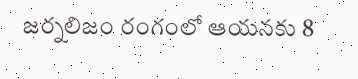జర్నలిజం రంగంలో ఆయనకు 8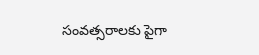సంవత్సరాలకు పైగా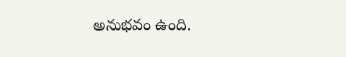అనుభవం ఉంది.